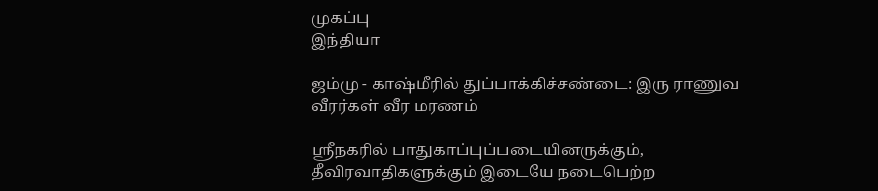முகப்பு
இந்தியா

ஜம்மு - காஷ்மீரில் துப்பாக்கிச்சண்டை: இரு ராணுவ வீரர்கள் வீர மரணம்

ஸ்ரீநகரில் பாதுகாப்புப்படையினருக்கும், தீவிரவாதிகளுக்கும் இடையே நடைபெற்ற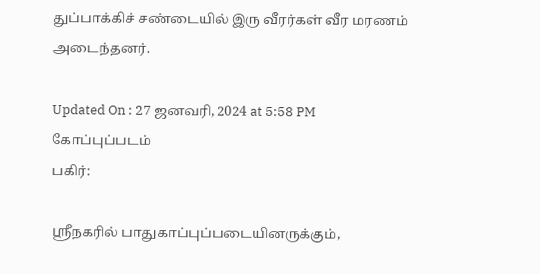துப்பாக்கிச் சண்டையில் இரு வீரர்கள் வீர மரணம் அடைந்தனர்.

Updated On : 27 ஜனவரி, 2024 at 5:58 PM
கோப்புப்படம்
பகிர்:

ஸ்ரீநகரில் பாதுகாப்புப்படையினருக்கும்,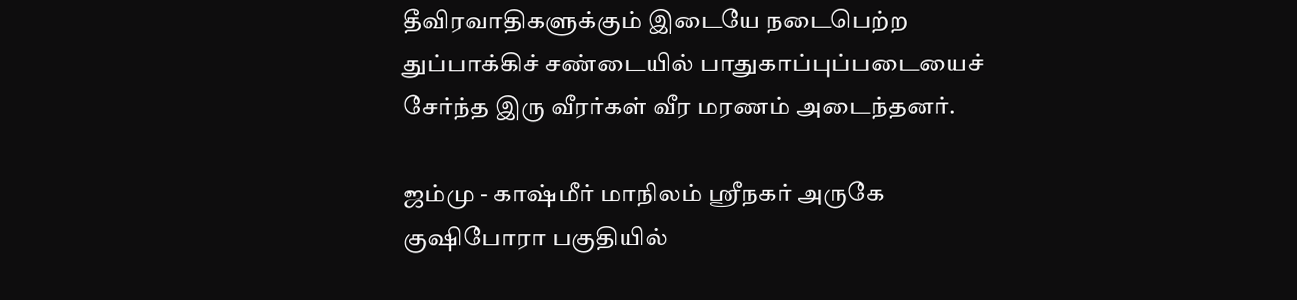தீவிரவாதிகளுக்கும் இடையே நடைபெற்ற துப்பாக்கிச் சண்டையில் பாதுகாப்புப்படையைச் சேர்ந்த இரு வீரர்கள் வீர மரணம் அடைந்தனர்.

ஜம்மு - காஷ்மீர் மாநிலம் ஸ்ரீநகர் அருகே குஷிபோரா பகுதியில்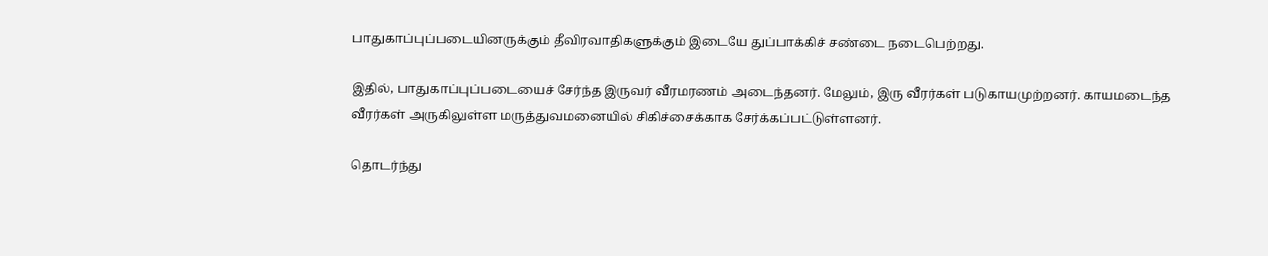பாதுகாப்புப்படையினருக்கும் தீவிரவாதிகளுக்கும் இடையே துப்பாக்கிச் சண்டை நடைபெற்றது.

இதில், பாதுகாப்புப்படையைச் சேர்ந்த இருவர் வீரமரணம் அடைந்தனர். மேலும், இரு வீரர்கள் படுகாயமுற்றனர். காயமடைந்த வீரர்கள் அருகிலுள்ள மருத்துவமனையில் சிகிச்சைக்காக சேர்க்கப்பட்டுள்ளனர்.

தொடர்ந்து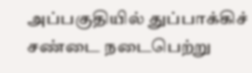அப்பகுதியில் துப்பாக்கிச் சண்டை நடைபெற்று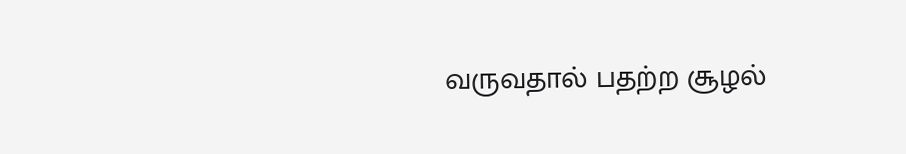வருவதால் பதற்ற சூழல்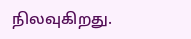நிலவுகிறது.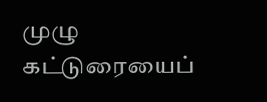முழு கட்டுரையைப்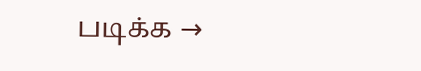படிக்க →